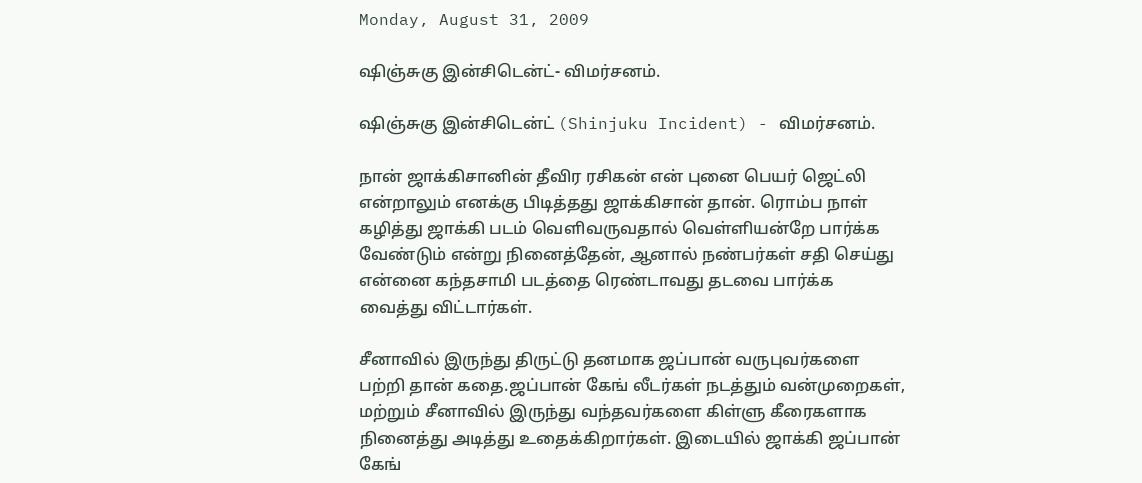Monday, August 31, 2009

ஷிஞ்சுகு இன்சிடென்ட்- விமர்சனம்.

ஷிஞ்சுகு இன்சிடென்ட் (Shinjuku Incident) - விமர்சனம்.

நான் ஜாக்கிசானின் தீவிர ரசிகன் என் புனை பெயர் ஜெட்லி
என்றாலும் எனக்கு பிடித்தது ஜாக்கிசான் தான். ரொம்ப நாள்
கழித்து ஜாக்கி படம் வெளிவருவதால் வெள்ளியன்றே பார்க்க
வேண்டும் என்று நினைத்தேன், ஆனால் நண்பர்கள் சதி செய்து
என்னை கந்தசாமி படத்தை ரெண்டாவது தடவை பார்க்க
வைத்து விட்டார்கள்.

சீனாவில் இருந்து திருட்டு தனமாக ஜப்பான் வருபுவர்களை
பற்றி தான் கதை.ஜப்பான் கேங் லீடர்கள் நடத்தும் வன்முறைகள்,
மற்றும் சீனாவில் இருந்து வந்தவர்களை கிள்ளு கீரைகளாக
நினைத்து அடித்து உதைக்கிறார்கள். இடையில் ஜாக்கி ஜப்பான்
கேங்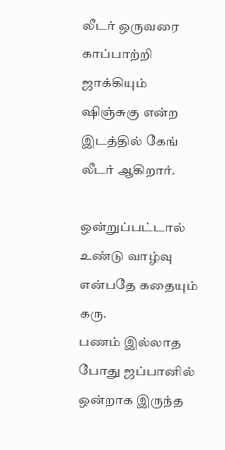லீடர் ஒருவரை காப்பாற்றி ஜாக்கியும் ஷிஞ்சுகு என்ற
இடத்தில் கேங் லீடர் ஆகிறார்.

ஒன்றுப்பட்டால் உண்டு வாழ்வு என்பதே கதையும் கரு.
பணம் இல்லாத போது ஜப்பானில் ஒன்றாக இருந்த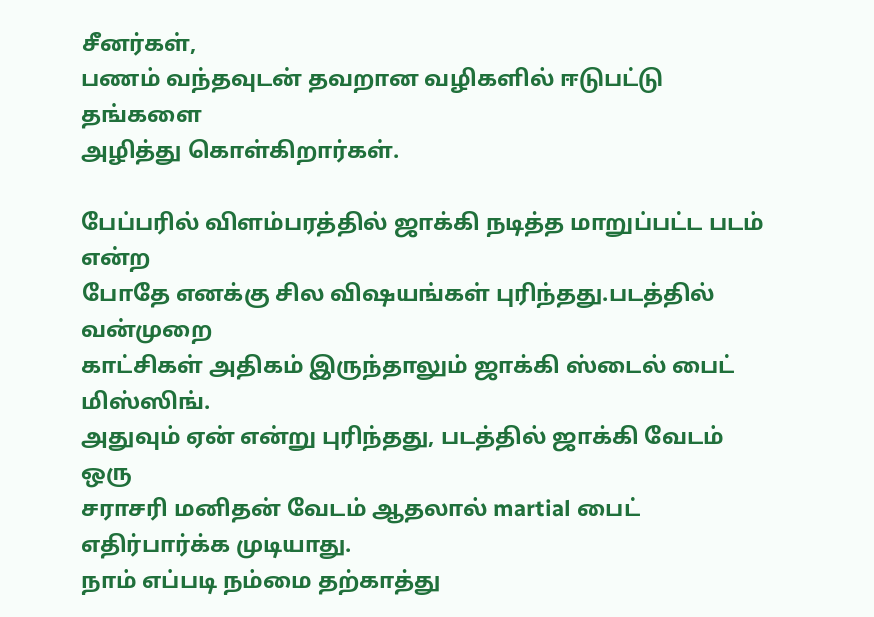சீனர்கள்,
பணம் வந்தவுடன் தவறான வழிகளில் ஈடுபட்டு தங்களை
அழித்து கொள்கிறார்கள்.

பேப்பரில் விளம்பரத்தில் ஜாக்கி நடித்த மாறுப்பட்ட படம் என்ற
போதே எனக்கு சில விஷயங்கள் புரிந்தது.படத்தில் வன்முறை
காட்சிகள் அதிகம் இருந்தாலும் ஜாக்கி ஸ்டைல் பைட் மிஸ்ஸிங்.
அதுவும் ஏன் என்று புரிந்தது, படத்தில் ஜாக்கி வேடம் ஒரு
சராசரி மனிதன் வேடம் ஆதலால் martial பைட் எதிர்பார்க்க முடியாது.
நாம் எப்படி நம்மை தற்காத்து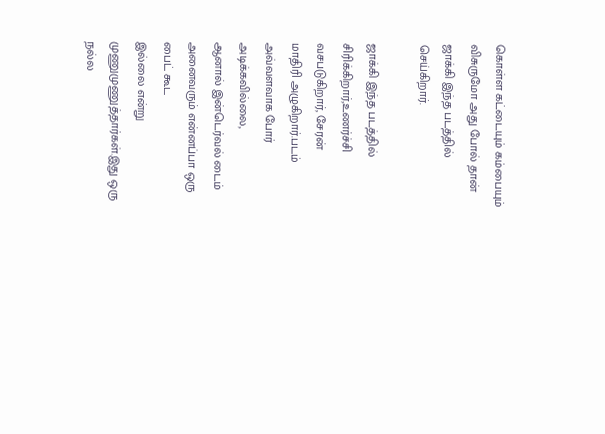கொள்ள கட்டையும் கம்பையும்
விசுருமோ அது போல் தான் ஜாக்கி இந்த படத்தில் செய்கிறார்.

ஜாக்கி இந்த படத்தில் சிரிக்கிறார்,உணர்ச்சி வசபடுகிறார், சேரன்
மாதிரி அழுகிறார்.படம் அவ்வளவாக போர் அடிக்கவில்லை,
ஆனால் இன்டெர்வல் டைம் அனைவரும் என்னப்பா ஒரு பைட் கூட
இல்லை என்று முணுமுணுத்தார்கள்.இது ஒரு நல்ல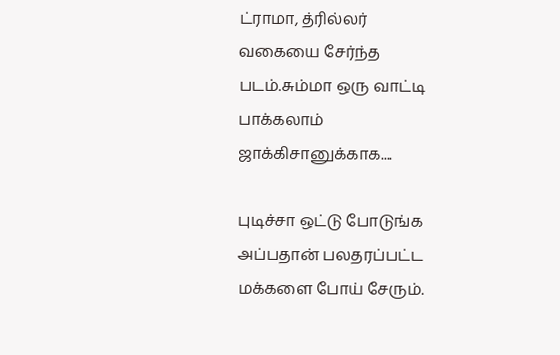ட்ராமா, த்ரில்லர்
வகையை சேர்ந்த படம்.சும்மா ஒரு வாட்டி பாக்கலாம் ஜாக்கிசானுக்காக....

புடிச்சா ஒட்டு போடுங்க அப்பதான் பலதரப்பட்ட மக்களை போய் சேரும்.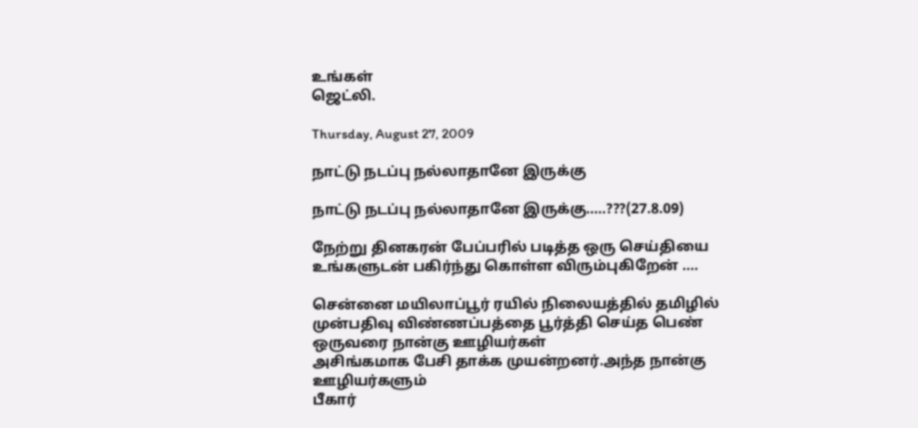உங்கள்
ஜெட்லி.

Thursday, August 27, 2009

நாட்டு நடப்பு நல்லாதானே இருக்கு

நாட்டு நடப்பு நல்லாதானே இருக்கு.....???(27.8.09)

நேற்று தினகரன் பேப்பரில் படித்த ஒரு செய்தியை உங்களுடன் பகிர்ந்து கொள்ள விரும்புகிறேன் ....

சென்னை மயிலாப்பூர் ரயில் நிலையத்தில் தமிழில் முன்பதிவு விண்ணப்பத்தை பூர்த்தி செய்த பெண் ஒருவரை நான்கு ஊழியர்கள்
அசிங்கமாக பேசி தாக்க முயன்றனர்.அந்த நான்கு ஊழியர்களும்
பீகார்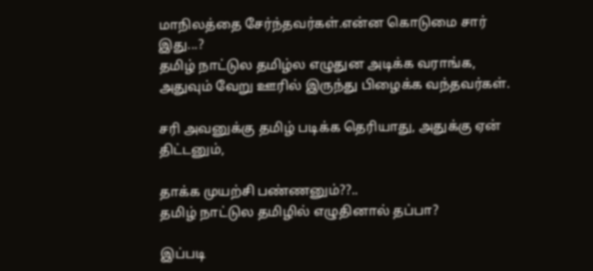மாநிலத்தை சேர்ந்தவர்கள்.என்ன கொடுமை சார் இது...?
தமிழ் நாட்டுல தமிழ்ல எழுதுன அடிக்க வராங்க,
அதுவும் வேறு ஊரில் இருந்து பிழைக்க வந்தவர்கள்.

சரி அவனுக்கு தமிழ் படிக்க தெரியாது, அதுக்கு ஏன் திட்டனும்,

தாக்க முயற்சி பண்ணனும்??..
தமிழ் நாட்டுல தமிழில் எழுதினால் தப்பா?

இப்படி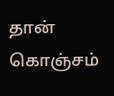தான் கொஞ்சம்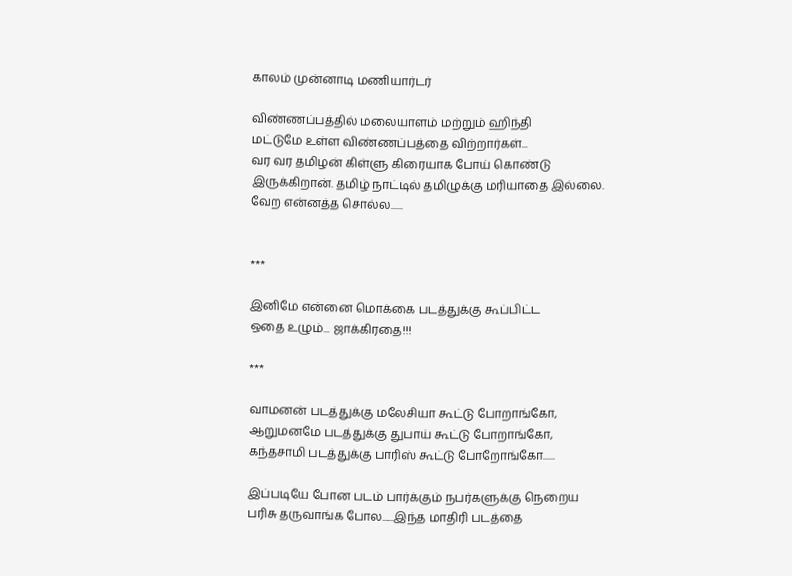காலம் முன்னாடி மணியார்டர்

விண்ணப்பத்தில் மலையாளம் மற்றும் ஹிந்தி
மட்டுமே உள்ள விண்ணப்பத்தை விற்றார்கள்...
வர வர தமிழன் கிள்ளு கிரையாக போய் கொண்டு
இருக்கிறான். தமிழ் நாட்டில் தமிழுக்கு மரியாதை இல்லை.
வேற என்னத்த சொல்ல......


***

இனிமே என்னை மொக்கை படத்துக்கு கூப்பிட்ட
ஒதை உழும்... ஜாக்கிரதை!!!

***

வாமனன் படத்துக்கு மலேசியா கூட்டு போறாங்கோ,
ஆறுமனமே படத்துக்கு துபாய் கூட்டு போறாங்கோ,
கந்தசாமி படத்துக்கு பாரிஸ் கூட்டு போறோங்கோ......

இப்படியே போன படம் பார்க்கும் நபர்களுக்கு நெறைய
பரிசு தருவாங்க போல......இந்த மாதிரி படத்தை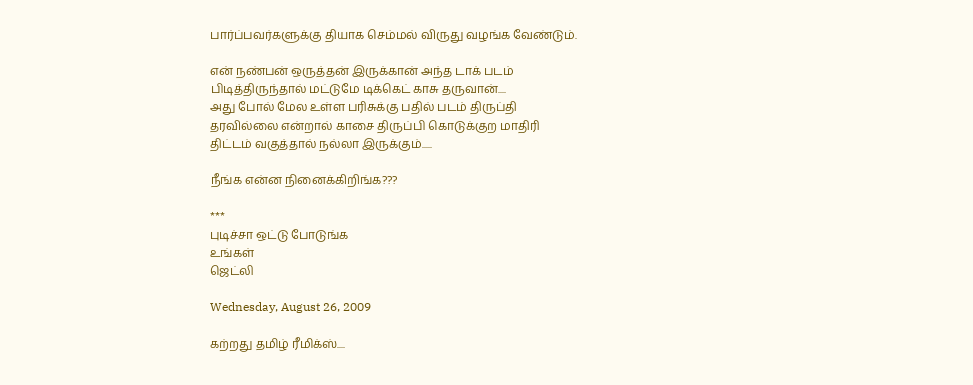பார்ப்பவர்களுக்கு தியாக செம்மல் விருது வழங்க வேண்டும்.

என் நண்பன் ஒருத்தன் இருக்கான் அந்த டாக் படம்
பிடித்திருந்தால் மட்டுமே டிக்கெட் காசு தருவான்....
அது போல் மேல உள்ள பரிசுக்கு பதில் படம் திருப்தி
தரவில்லை என்றால் காசை திருப்பி கொடுக்குற மாதிரி
திட்டம் வகுத்தால் நல்லா இருக்கும்.....

நீங்க என்ன நினைக்கிறிங்க???

***
புடிச்சா ஒட்டு போடுங்க
உங்கள்
ஜெட்லி

Wednesday, August 26, 2009

கற்றது தமிழ் ரீமிக்ஸ்....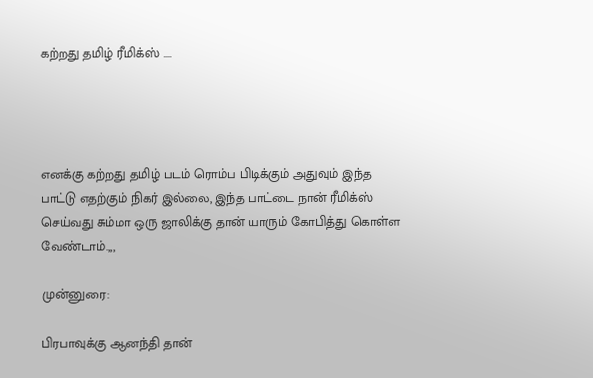கற்றது தமிழ் ரீமிக்ஸ் ....




எனக்கு கற்றது தமிழ் படம் ரொம்ப பிடிக்கும் அதுவும் இந்த
பாட்டு எதற்கும் நிகர் இல்லை, இந்த பாட்டை நான் ரீமிக்ஸ்
செய்வது சும்மா ஒரு ஜாலிக்கு தான் யாரும் கோபித்து கொள்ள
வேண்டாம்.,,,

முன்னுரை:

பிரபாவுக்கு ஆனந்தி தான்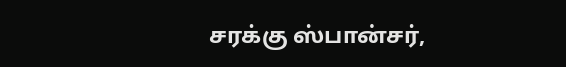சரக்கு ஸ்பான்சர்,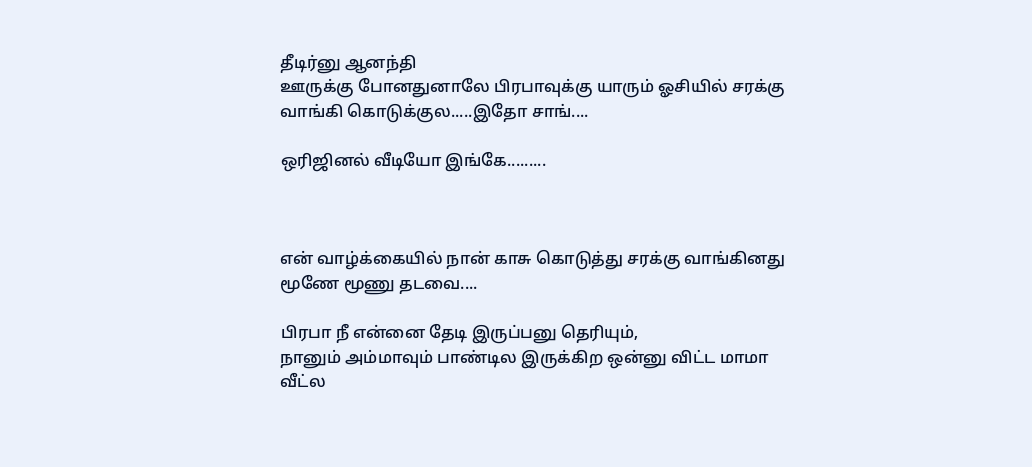தீடிர்னு ஆனந்தி
ஊருக்கு போனதுனாலே பிரபாவுக்கு யாரும் ஓசியில் சரக்கு
வாங்கி கொடுக்குல.....இதோ சாங்....

ஒரிஜினல் வீடியோ இங்கே.........



என் வாழ்க்கையில் நான் காசு கொடுத்து சரக்கு வாங்கினது
மூணே மூணு தடவை....

பிரபா நீ என்னை தேடி இருப்பனு தெரியும்,
நானும் அம்மாவும் பாண்டில இருக்கிற ஒன்னு விட்ட மாமா
வீட்ல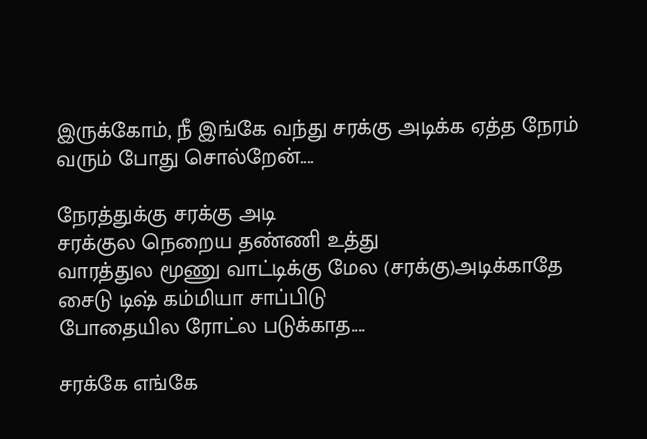இருக்கோம், நீ இங்கே வந்து சரக்கு அடிக்க ஏத்த நேரம்
வரும் போது சொல்றேன்....

நேரத்துக்கு சரக்கு அடி
சரக்குல நெறைய தண்ணி உத்து
வாரத்துல மூணு வாட்டிக்கு மேல (சரக்கு)அடிக்காதே
சைடு டிஷ் கம்மியா சாப்பிடு
போதையில ரோட்ல படுக்காத....

சரக்கே எங்கே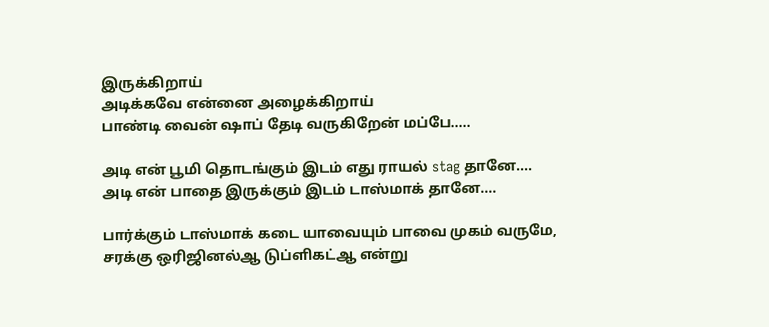இருக்கிறாய்
அடிக்கவே என்னை அழைக்கிறாய்
பாண்டி வைன் ஷாப் தேடி வருகிறேன் மப்பே.....

அடி என் பூமி தொடங்கும் இடம் எது ராயல் stag தானே....
அடி என் பாதை இருக்கும் இடம் டாஸ்மாக் தானே....

பார்க்கும் டாஸ்மாக் கடை யாவையும் பாவை முகம் வருமே,
சரக்கு ஒரிஜினல்ஆ டுப்ளிகட்ஆ என்று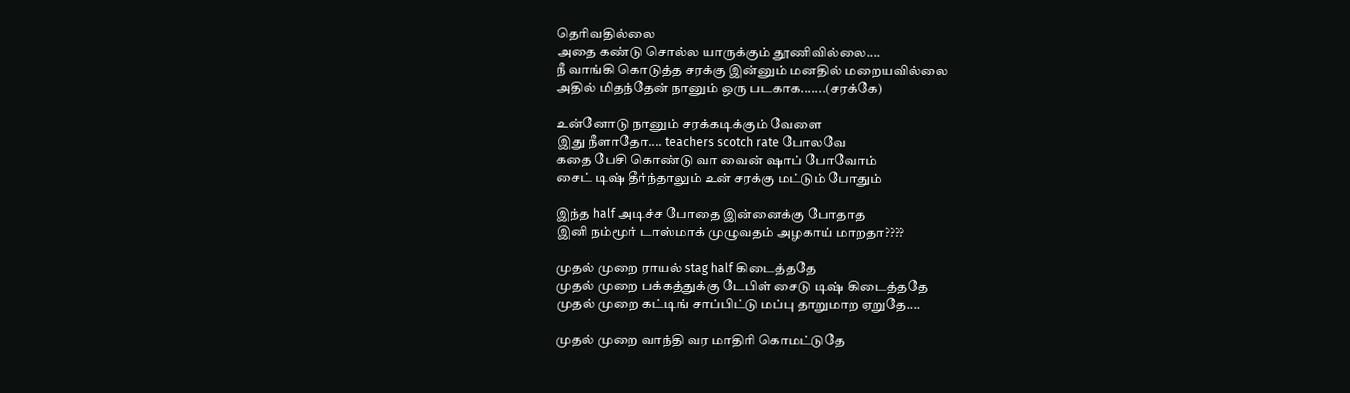தெரிவதில்லை
அதை கண்டு சொல்ல யாருக்கும் தூணிவில்லை....
நீ வாங்கி கொடுத்த சரக்கு இன்னும் மனதில் மறையவில்லை
அதில் மிதந்தேன் நானும் ஒரு படகாக.......(சரக்கே)

உன்னோடு நானும் சரக்கடிக்கும் வேளை
இது நீளாதோ.... teachers scotch rate போலவே
கதை பேசி கொண்டு வா வைன் ஷாப் போவோம்
சைட் டிஷ் தீர்ந்தாலும் உன் சரக்கு மட்டும் போதும்

இந்த half அடிச்ச போதை இன்னைக்கு போதாத
இனி நம்மூர் டாஸ்மாக் முழுவதம் அழகாய் மாறதா????

முதல் முறை ராயல் stag half கிடைத்ததே
முதல் முறை பக்கத்துக்கு டேபிள் சைடு டிஷ் கிடைத்ததே
முதல் முறை கட்டிங் சாப்பிட்டு மப்பு தாறுமாற ஏறுதே....

முதல் முறை வாந்தி வர மாதிரி கொமட்டுதே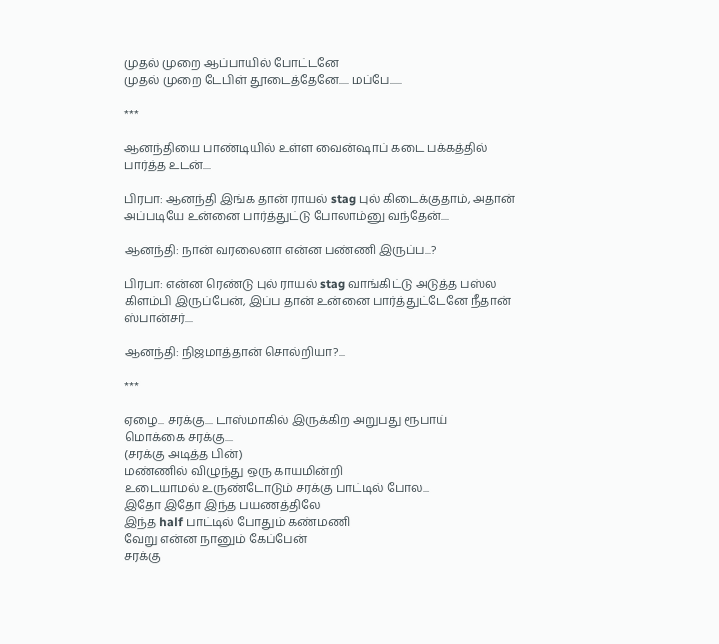முதல் முறை ஆப்பாயில் போட்டனே
முதல் முறை டேபிள் தூடைத்தேனே..... மப்பே......

***

ஆனந்தியை பாண்டியில் உள்ள வைன்ஷாப் கடை பக்கத்தில்
பார்த்த உடன்....

பிரபா: ஆனந்தி இங்க தான் ராயல் stag புல் கிடைக்குதாம், அதான்
அப்படியே உன்னை பார்த்துட்டு போலாம்னு வந்தேன்....

ஆனந்தி: நான் வரலைனா என்ன பண்ணி இருப்ப...?

பிரபா: என்ன ரெண்டு புல் ராயல் stag வாங்கிட்டு அடுத்த பஸ்ல
கிளம்பி இருப்பேன், இப்ப தான் உன்னை பார்த்துட்டேனே நீதான் ஸ்பான்சர்....

ஆனந்தி: நிஜமாத்தான் சொல்றியா?...

***

ஏழை... சரக்கு.... டாஸ்மாகில் இருக்கிற அறுபது ரூபாய்
மொக்கை சரக்கு....
(சரக்கு அடித்த பின்)
மண்ணில் விழுந்து ஒரு காயமின்றி
உடையாமல் உருண்டோடும் சரக்கு பாட்டில் போல...
இதோ இதோ இந்த பயணத்திலே
இந்த half பாட்டில் போதும் கண்மணி
வேறு என்ன நானும் கேப்பேன்
சரக்கு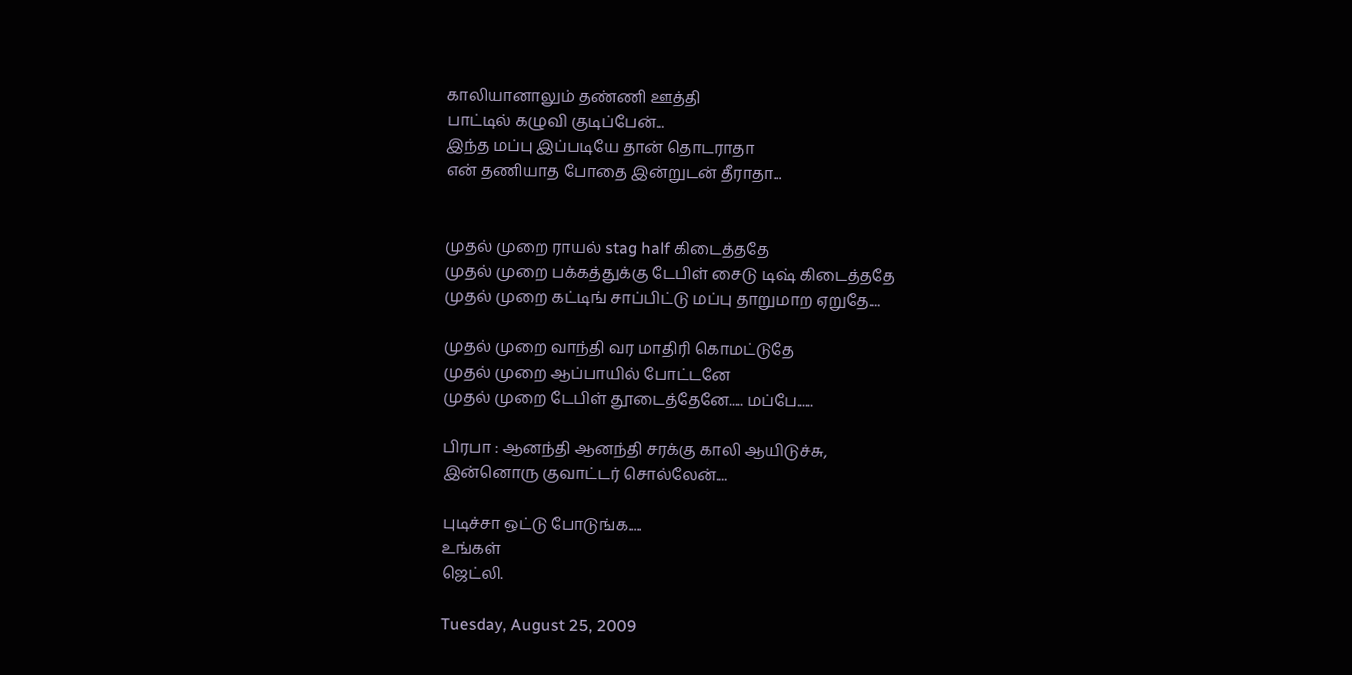காலியானாலும் தண்ணி ஊத்தி
பாட்டில் கழுவி குடிப்பேன்...
இந்த மப்பு இப்படியே தான் தொடராதா
என் தணியாத போதை இன்றுடன் தீராதா...


முதல் முறை ராயல் stag half கிடைத்ததே
முதல் முறை பக்கத்துக்கு டேபிள் சைடு டிஷ் கிடைத்ததே
முதல் முறை கட்டிங் சாப்பிட்டு மப்பு தாறுமாற ஏறுதே....

முதல் முறை வாந்தி வர மாதிரி கொமட்டுதே
முதல் முறை ஆப்பாயில் போட்டனே
முதல் முறை டேபிள் தூடைத்தேனே..... மப்பே......

பிரபா : ஆனந்தி ஆனந்தி சரக்கு காலி ஆயிடுச்சு,
இன்னொரு குவாட்டர் சொல்லேன்....

புடிச்சா ஒட்டு போடுங்க.....
உங்கள்
ஜெட்லி.

Tuesday, August 25, 2009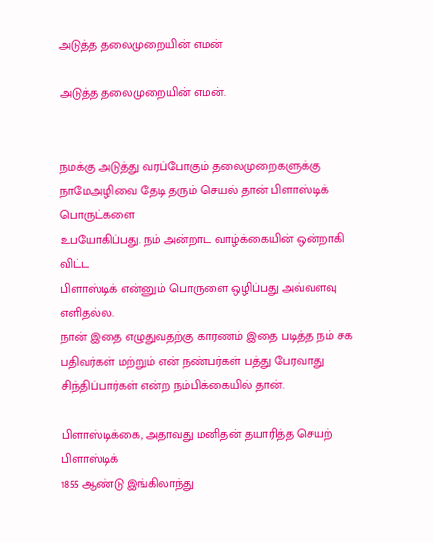அடுத்த தலைமுறையின் எமன்

அடுத்த தலைமுறையின் எமன்.


நமக்கு அடுத்து வரப்போகும் தலைமுறைகளுக்கு நாமேஅழிவை தேடி தரும் செயல் தான் பிளாஸ்டிக் பொருட்களை
உபயோகிப்பது. நம் அன்றாட வாழ்க்கையின் ஒன்றாகி விட்ட
பிளாஸ்டிக் என்னும் பொருளை ஒழிப்பது அவ்வளவு எளிதல்ல.
நான் இதை எழுதுவதற்கு காரணம் இதை படித்த நம் சக
பதிவர்கள் மற்றும் என் நண்பர்கள் பத்து பேரவாது சிந்திப்பார்கள் என்ற நம்பிக்கையில் தான்.

பிளாஸ்டிக்கை, அதாவது மனிதன் தயாரித்த செயற் பிளாஸ்டிக்
1855 ஆண்டு இங்கிலாந்து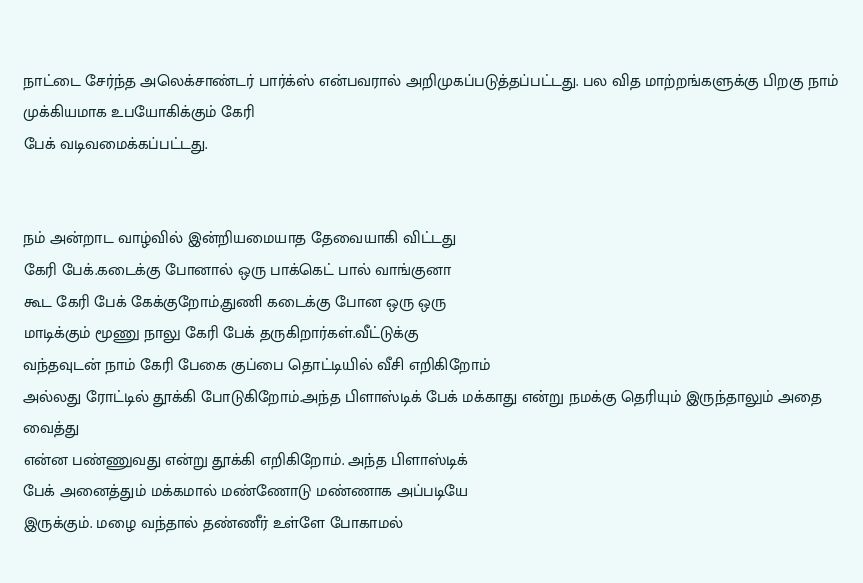நாட்டை சேர்ந்த அலெக்சாண்டர் பார்க்ஸ் என்பவரால் அறிமுகப்படுத்தப்பட்டது. பல வித மாற்றங்களுக்கு பிறகு நாம் முக்கியமாக உபயோகிக்கும் கேரி
பேக் வடிவமைக்கப்பட்டது.


நம் அன்றாட வாழ்வில் இன்றியமையாத தேவையாகி விட்டது
கேரி பேக்.கடைக்கு போனால் ஒரு பாக்கெட் பால் வாங்குனா
கூட கேரி பேக் கேக்குறோம்,துணி கடைக்கு போன ஒரு ஒரு
மாடிக்கும் மூணு நாலு கேரி பேக் தருகிறார்கள்.வீட்டுக்கு
வந்தவுடன் நாம் கேரி பேகை குப்பை தொட்டியில் வீசி எறிகிறோம்
அல்லது ரோட்டில் தூக்கி போடுகிறோம்.அந்த பிளாஸ்டிக் பேக் மக்காது என்று நமக்கு தெரியும் இருந்தாலும் அதை வைத்து
என்ன பண்ணுவது என்று தூக்கி எறிகிறோம். அந்த பிளாஸ்டிக்
பேக் அனைத்தும் மக்கமால் மண்ணோடு மண்ணாக அப்படியே
இருக்கும். மழை வந்தால் தண்ணீர் உள்ளே போகாமல்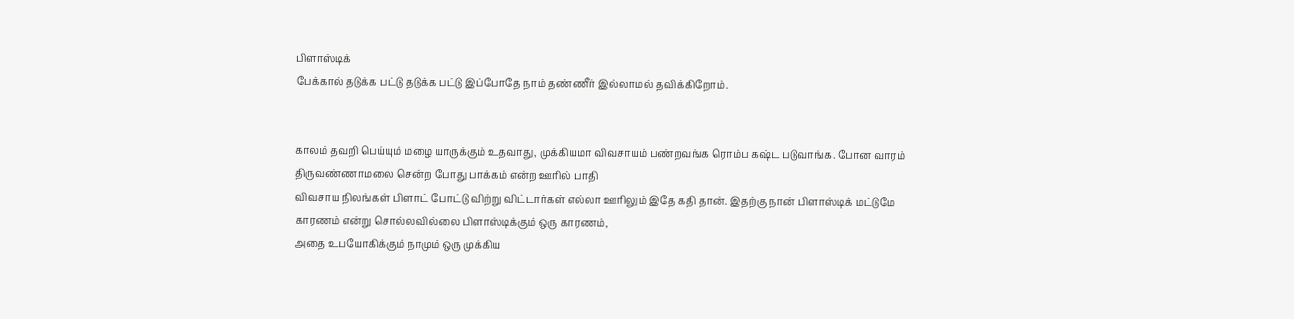பிளாஸ்டிக்
பேக்கால் தடுக்க பட்டு தடுக்க பட்டு இப்போதே நாம் தண்ணீர் இல்லாமல் தவிக்கிறோம்.


காலம் தவறி பெய்யும் மழை யாருக்கும் உதவாது, முக்கியமா விவசாயம் பண்றவங்க ரொம்ப கஷ்ட படுவாங்க. போன வாரம்
திருவண்ணாமலை சென்ற போது பாக்கம் என்ற ஊரில் பாதி
விவசாய நிலங்கள் பிளாட் போட்டு விற்று விட்டார்கள் எல்லா ஊரிலும் இதே கதி தான். இதற்கு நான் பிளாஸ்டிக் மட்டுமே
காரணம் என்று சொல்லவில்லை பிளாஸ்டிக்கும் ஒரு காரணம்,
அதை உபயோகிக்கும் நாமும் ஒரு முக்கிய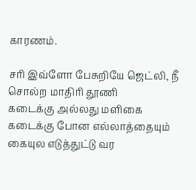காரணம்.

சரி இவ்ளோ பேசுறியே ஜெட்லி, நீ சொல்ற மாதிரி தூணி
கடைக்கு அல்லது மளிகை கடைக்கு போன எல்லாத்தையும்
கையுல எடுத்துட்டு வர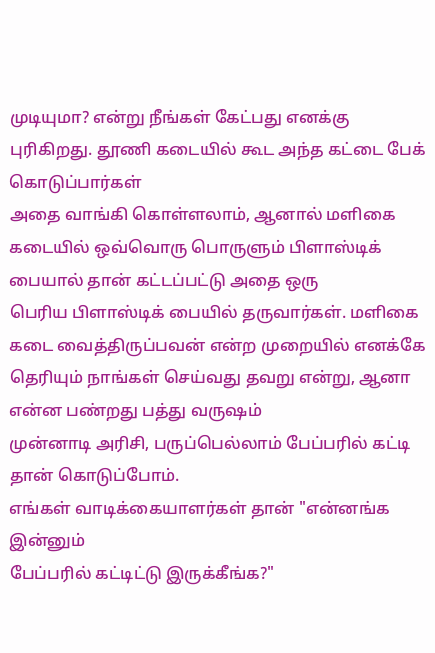முடியுமா? என்று நீங்கள் கேட்பது எனக்கு
புரிகிறது. தூணி கடையில் கூட அந்த கட்டை பேக் கொடுப்பார்கள்
அதை வாங்கி கொள்ளலாம், ஆனால் மளிகை கடையில் ஒவ்வொரு பொருளும் பிளாஸ்டிக் பையால் தான் கட்டப்பட்டு அதை ஒரு
பெரிய பிளாஸ்டிக் பையில் தருவார்கள். மளிகை கடை வைத்திருப்பவன் என்ற முறையில் எனக்கே தெரியும் நாங்கள் செய்வது தவறு என்று, ஆனா என்ன பண்றது பத்து வருஷம்
முன்னாடி அரிசி, பருப்பெல்லாம் பேப்பரில் கட்டி தான் கொடுப்போம்.
எங்கள் வாடிக்கையாளர்கள் தான் "என்னங்க இன்னும்
பேப்பரில் கட்டிட்டு இருக்கீங்க?"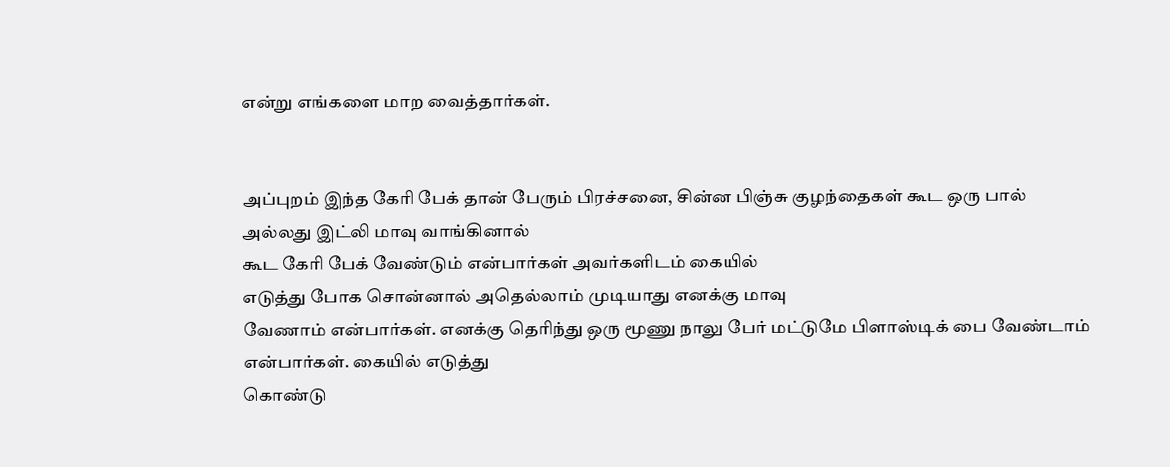என்று எங்களை மாற வைத்தார்கள்.


அப்புறம் இந்த கேரி பேக் தான் பேரும் பிரச்சனை, சின்ன பிஞ்சு குழந்தைகள் கூட ஒரு பால் அல்லது இட்லி மாவு வாங்கினால்
கூட கேரி பேக் வேண்டும் என்பார்கள் அவர்களிடம் கையில்
எடுத்து போக சொன்னால் அதெல்லாம் முடியாது எனக்கு மாவு
வேணாம் என்பார்கள். எனக்கு தெரிந்து ஒரு மூணு நாலு பேர் மட்டுமே பிளாஸ்டிக் பை வேண்டாம் என்பார்கள். கையில் எடுத்து
கொண்டு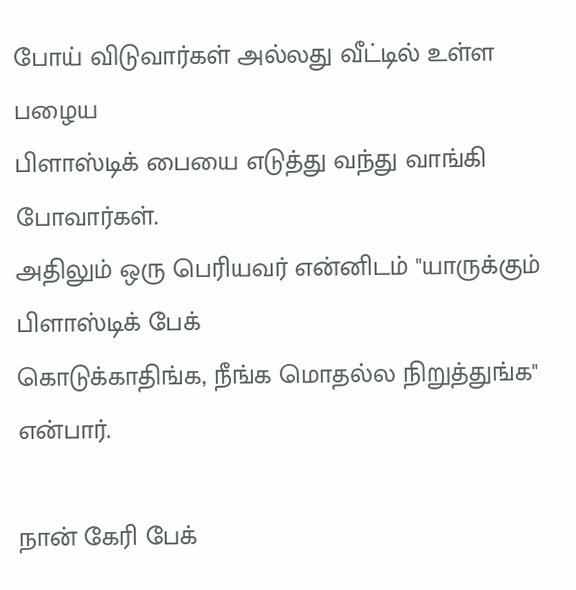போய் விடுவார்கள் அல்லது வீட்டில் உள்ள பழைய
பிளாஸ்டிக் பையை எடுத்து வந்து வாங்கி போவார்கள்.
அதிலும் ஒரு பெரியவர் என்னிடம் "யாருக்கும் பிளாஸ்டிக் பேக்
கொடுக்காதிங்க, நீங்க மொதல்ல நிறுத்துங்க" என்பார்.

நான் கேரி பேக்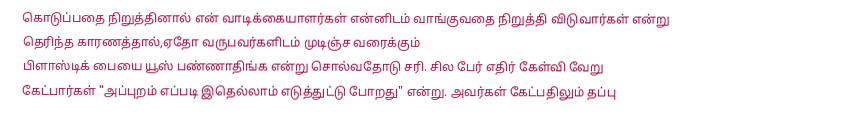கொடுப்பதை நிறுத்தினால் என் வாடிக்கையாளர்கள் என்னிடம் வாங்குவதை நிறுத்தி விடுவார்கள் என்று தெரிந்த காரணத்தால்,ஏதோ வருபவர்களிடம் முடிஞ்ச வரைக்கும்
பிளாஸ்டிக் பையை யூஸ் பண்ணாதிங்க என்று சொல்வதோடு சரி. சில பேர் எதிர் கேள்வி வேறு கேட்பார்கள் "அப்புறம் எப்படி இதெல்லாம் எடுத்துட்டு போறது" என்று. அவர்கள் கேட்பதிலும் தப்பு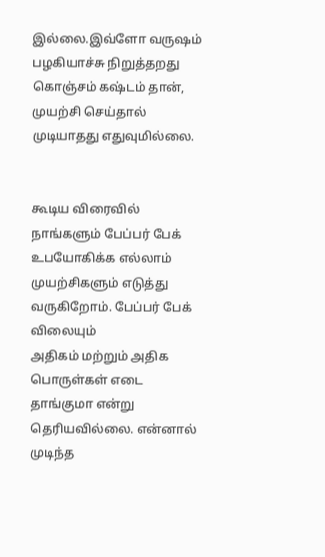இல்லை.இவ்ளோ வருஷம் பழகியாச்சு நிறுத்தறது கொஞ்சம் கஷ்டம் தான், முயற்சி செய்தால் முடியாதது எதுவுமில்லை.


கூடிய விரைவில் நாங்களும் பேப்பர் பேக் உபயோகிக்க எல்லாம் முயற்சிகளும் எடுத்து வருகிறோம். பேப்பர் பேக் விலையும்
அதிகம் மற்றும் அதிக பொருள்கள் எடை தாங்குமா என்று
தெரியவில்லை. என்னால் முடிந்த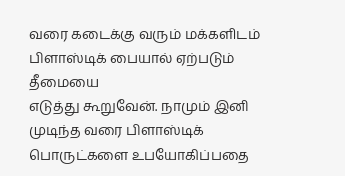வரை கடைக்கு வரும் மக்களிடம் பிளாஸ்டிக் பையால் ஏற்படும் தீமையை
எடுத்து கூறுவேன். நாமும் இனி முடிந்த வரை பிளாஸ்டிக்
பொருட்களை உபயோகிப்பதை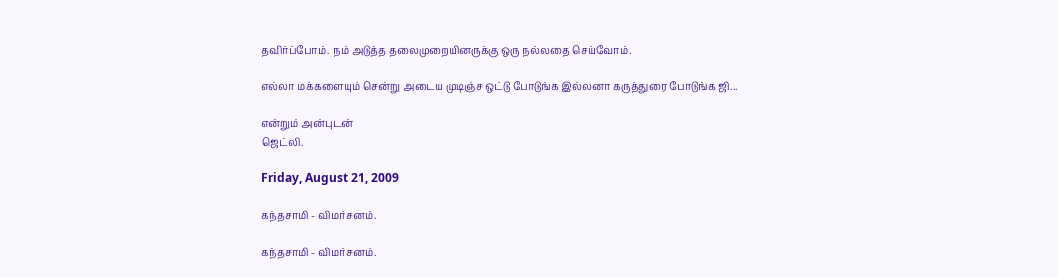தவிர்ப்போம். நம் அடுத்த தலைமுறையினருக்கு ஒரு நல்லதை செய்வோம்.

எல்லா மக்களையும் சென்று அடைய முடிஞ்ச ஒட்டு போடுங்க இல்லனா கருத்துரை போடுங்க ஜி...

என்றும் அன்புடன்
ஜெட்லி.

Friday, August 21, 2009

கந்தசாமி - விமர்சனம்.

கந்தசாமி - விமர்சனம்.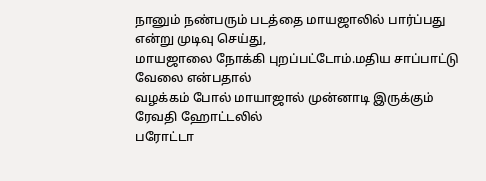நானும் நண்பரும் படத்தை மாயஜாலில் பார்ப்பது என்று முடிவு செய்து,
மாயஜாலை நோக்கி புறப்பட்டோம்.மதிய சாப்பாட்டு வேலை என்பதால்
வழக்கம் போல் மாயாஜால் முன்னாடி இருக்கும் ரேவதி ஹோட்டலில்
பரோட்டா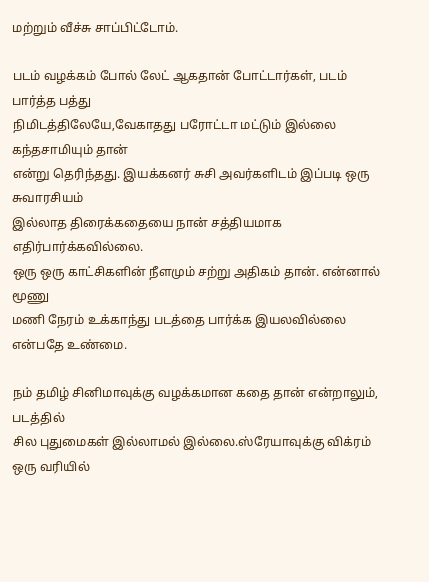மற்றும் வீச்சு சாப்பிட்டோம்.

படம் வழக்கம் போல் லேட் ஆகதான் போட்டார்கள், படம் பார்த்த பத்து
நிமிடத்திலேயே,வேகாதது பரோட்டா மட்டும் இல்லை கந்தசாமியும் தான்
என்று தெரிந்தது. இயக்கனர் சுசி அவர்களிடம் இப்படி ஒரு சுவாரசியம்
இல்லாத திரைக்கதையை நான் சத்தியமாக எதிர்பார்க்கவில்லை.
ஒரு ஒரு காட்சிகளின் நீளமும் சற்று அதிகம் தான். என்னால் மூணு
மணி நேரம் உக்காந்து படத்தை பார்க்க இயலவில்லை என்பதே உண்மை.

நம் தமிழ் சினிமாவுக்கு வழக்கமான கதை தான் என்றாலும், படத்தில்
சில புதுமைகள் இல்லாமல் இல்லை.ஸ்ரேயாவுக்கு விக்ரம் ஒரு வரியில்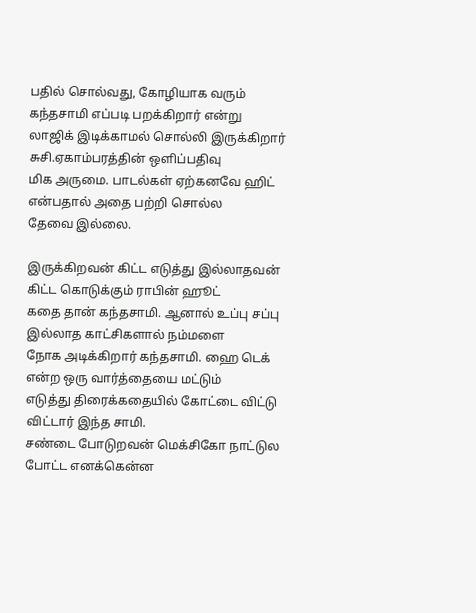பதில் சொல்வது, கோழியாக வரும் கந்தசாமி எப்படி பறக்கிறார் என்று
லாஜிக் இடிக்காமல் சொல்லி இருக்கிறார் சுசி.ஏகாம்பரத்தின் ஒளிப்பதிவு
மிக அருமை. பாடல்கள் ஏற்கனவே ஹிட் என்பதால் அதை பற்றி சொல்ல
தேவை இல்லை.

இருக்கிறவன் கிட்ட எடுத்து இல்லாதவன் கிட்ட கொடுக்கும் ராபின் ஹூட்
கதை தான் கந்தசாமி. ஆனால் உப்பு சப்பு இல்லாத காட்சிகளால் நம்மளை
நோக அடிக்கிறார் கந்தசாமி. ஹை டெக் என்ற ஒரு வார்த்தையை மட்டும்
எடுத்து திரைக்கதையில் கோட்டை விட்டு விட்டார் இந்த சாமி.
சண்டை போடுறவன் மெக்சிகோ நாட்டுல போட்ட எனக்கென்ன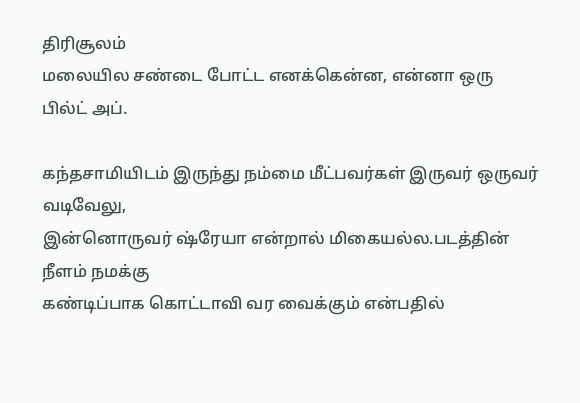திரிசூலம்
மலையில சண்டை போட்ட எனக்கென்ன, என்னா ஒரு பில்ட் அப்.

கந்தசாமியிடம் இருந்து நம்மை மீட்பவர்கள் இருவர் ஒருவர் வடிவேலு,
இன்னொருவர் ஷ்ரேயா என்றால் மிகையல்ல.படத்தின் நீளம் நமக்கு
கண்டிப்பாக கொட்டாவி வர வைக்கும் என்பதில்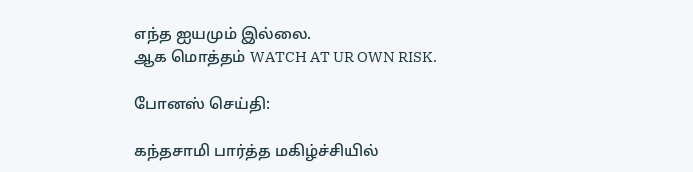எந்த ஐயமும் இல்லை.
ஆக மொத்தம் WATCH AT UR OWN RISK.

போனஸ் செய்தி:

கந்தசாமி பார்த்த மகிழ்ச்சியில்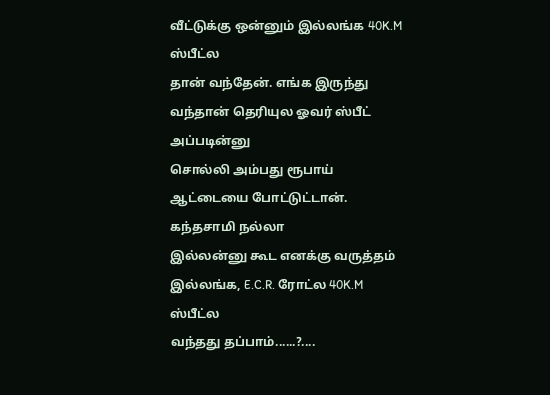வீட்டுக்கு ஒன்னும் இல்லங்க 40K.M ஸ்பீட்ல
தான் வந்தேன். எங்க இருந்து வந்தான் தெரியுல ஓவர் ஸ்பீட் அப்படின்னு
சொல்லி அம்பது ரூபாய் ஆட்டையை போட்டுட்டான். கந்தசாமி நல்லா
இல்லன்னு கூட எனக்கு வருத்தம் இல்லங்க, E.C.R. ரோட்ல 40K.M ஸ்பீட்ல
வந்தது தப்பாம்......?....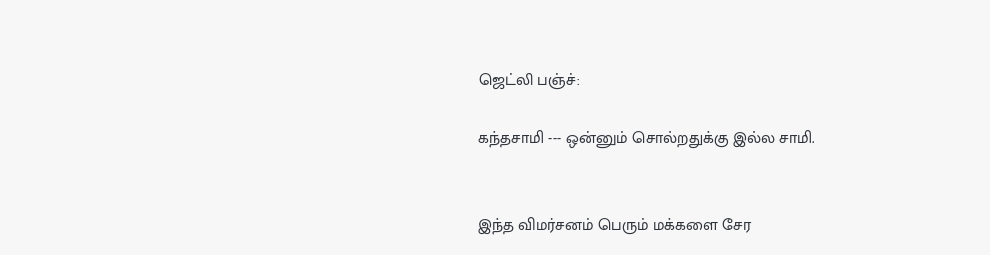ஜெட்லி பஞ்ச்:

கந்தசாமி --- ஒன்னும் சொல்றதுக்கு இல்ல சாமி.


இந்த விமர்சனம் பெரும் மக்களை சேர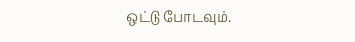ஒட்டு போடவும்.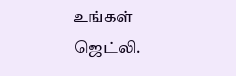உங்கள்
ஜெட்லி.